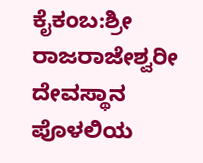ಕೈಕಂಬ:ಶ್ರೀ ರಾಜರಾಜೇಶ್ವರೀ ದೇವಸ್ಥಾನ ಪೊಳಲಿಯ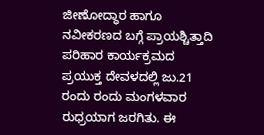ಜೀಣೋದ್ಧಾರ ಹಾಗೂ ನವೀಕರಣದ ಬಗ್ಗೆ ಪ್ರಾಯಶ್ಚಿತ್ತಾದಿ ಪರಿಹಾರ ಕಾರ್ಯಕ್ರಮದ ಪ್ರಯುಕ್ತ ದೇವಳದಲ್ಲಿ ಜು.21 ರಂದು ರಂದು ಮಂಗಳವಾರ ರುಧ್ರಯಾಗ ಜರಗಿತು. ಈ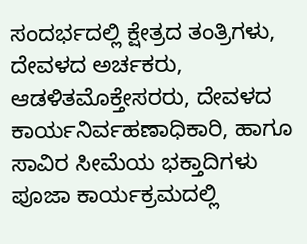ಸಂದರ್ಭದಲ್ಲಿ ಕ್ಷೇತ್ರದ ತಂತ್ರಿಗಳು, ದೇವಳದ ಅರ್ಚಕರು, ಆಡಳಿತಮೊಕ್ತೇಸರರು, ದೇವಳದ ಕಾರ್ಯನಿರ್ವಹಣಾಧಿಕಾರಿ, ಹಾಗೂ ಸಾವಿರ ಸೀಮೆಯ ಭಕ್ತಾದಿಗಳು ಪೂಜಾ ಕಾರ್ಯಕ್ರಮದಲ್ಲಿ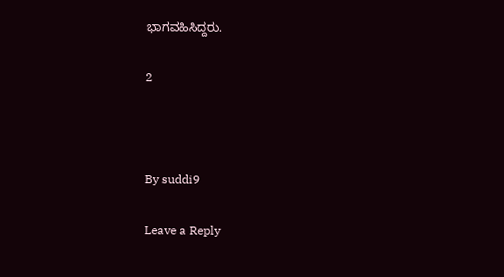ಭಾಗವಹಿಸಿದ್ದರು.

2



By suddi9

Leave a Reply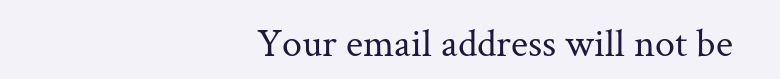Your email address will not be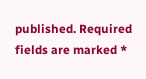published. Required fields are marked *